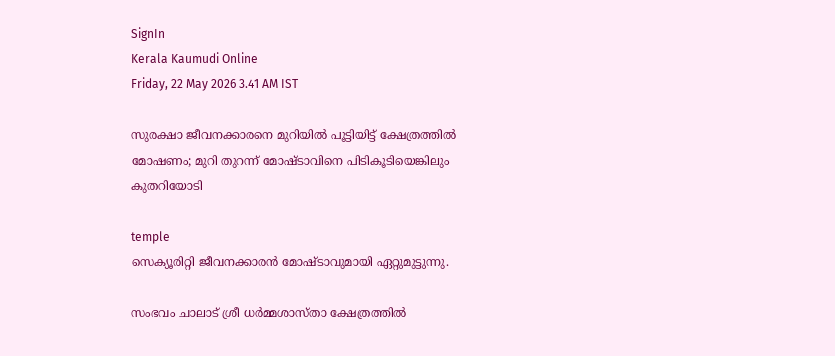SignIn
Kerala Kaumudi Online
Friday, 22 May 2026 3.41 AM IST

സുരക്ഷാ ജീവനക്കാരനെ മുറിയിൽ പൂട്ടിയിട്ട് ക്ഷേത്രത്തിൽ മോഷണം; മുറി തുറന്ന് മോഷ്ടാവിനെ പിടികൂടിയെങ്കിലും കുതറിയോടി

temple
സെക്യൂരിറ്റി ജീവനക്കാരന്‍ മോഷ്ടാവുമായി ഏറ്റുമുട്ടുന്നു.

സംഭവം ചാലാട് ശ്രീ ധർമ്മശാസ്താ ക്ഷേത്രത്തിൽ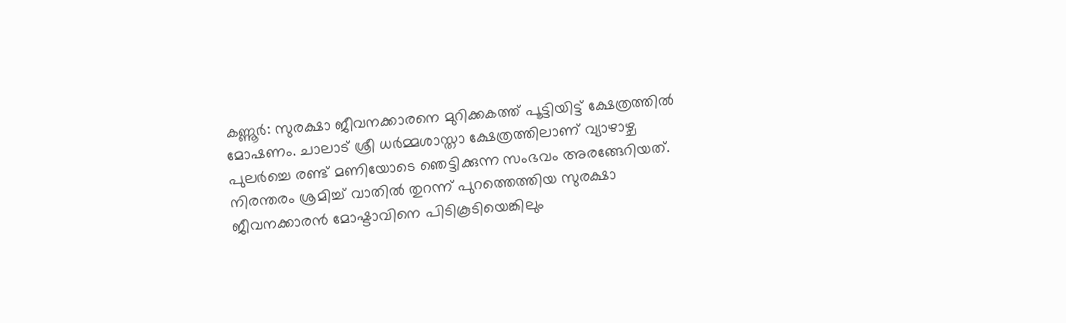കണ്ണൂർ: സുരക്ഷാ ജീവനക്കാരനെ മുറിക്കകത്ത് പൂട്ടിയിട്ട് ക്ഷേത്രത്തിൽ മോഷണം. ചാലാട് ശ്രീ ധർമ്മശാസ്താ ക്ഷേത്രത്തിലാണ് വ്യാഴാഴ്ച പുലർച്ചെ രണ്ട് മണിയോടെ ഞെട്ടിക്കുന്ന സംഭവം അരങ്ങേറിയത്. നിരന്തരം ശ്രമിച്ച് വാതിൽ തുറന്ന് പുറത്തെത്തിയ സുരക്ഷാ ജീവനക്കാരൻ മോഷ്ടാവിനെ പിടികൂടിയെങ്കിലും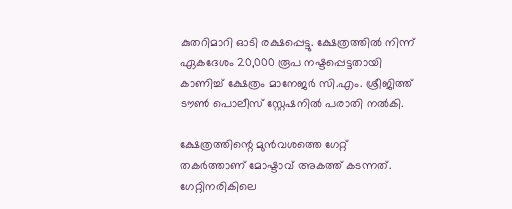കുതറിമാറി ഓടി രക്ഷപ്പെട്ടു. ക്ഷേത്രത്തിൽ നിന്ന് ഏകദേശം 20,000 രൂപ നഷ്ടപ്പെട്ടതായി കാണിച്ച് ക്ഷേത്രം മാനേജർ സി.എം. ശ്രീജിത്ത് ടൗൺ പൊലീസ് സ്റ്റേഷനിൽ പരാതി നൽകി.

ക്ഷേത്രത്തിന്റെ മുൻവശത്തെ ഗേറ്റ് തകർത്താണ് മോഷ്ടാവ് അകത്ത് കടന്നത്. ഗേറ്റിനരികിലെ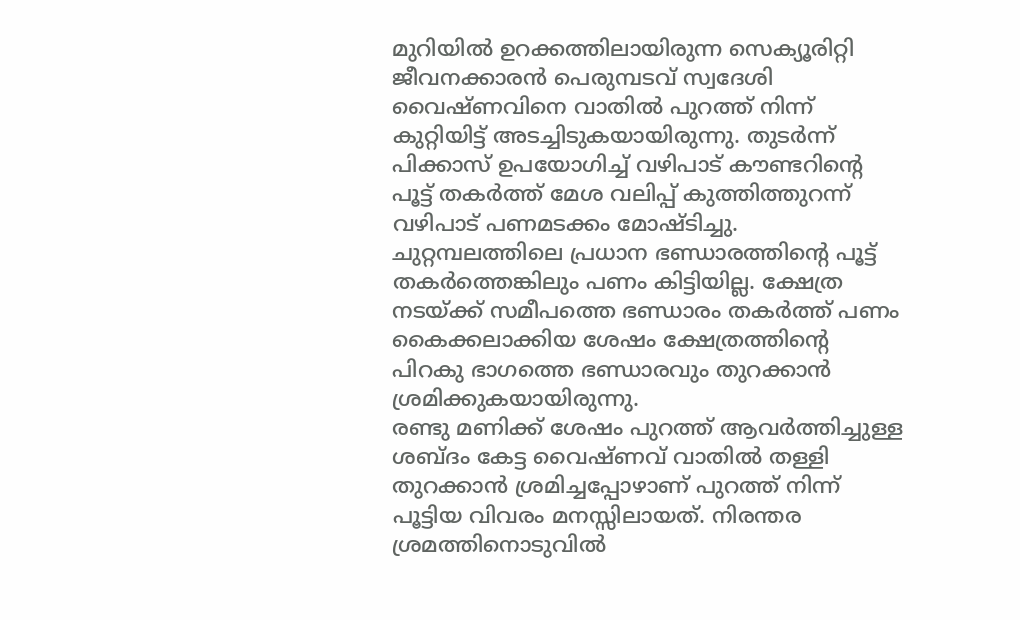മുറിയിൽ ഉറക്കത്തിലായിരുന്ന സെക്യൂരിറ്റി ജീവനക്കാരൻ പെരുമ്പടവ് സ്വദേശി വൈഷ്ണവിനെ വാതിൽ പുറത്ത് നിന്ന് കുറ്റിയിട്ട് അടച്ചിടുകയായിരുന്നു. തുടർന്ന് പിക്കാസ് ഉപയോഗിച്ച് വഴിപാട് കൗണ്ടറിന്റെ പൂട്ട് തകർത്ത് മേശ വലിപ്പ് കുത്തിത്തുറന്ന് വഴിപാട് പണമടക്കം മോഷ്ടിച്ചു. ചുറ്റമ്പലത്തിലെ പ്രധാന ഭണ്ഡാരത്തിന്റെ പൂട്ട് തകർത്തെങ്കിലും പണം കിട്ടിയില്ല. ക്ഷേത്ര നടയ്ക്ക് സമീപത്തെ ഭണ്ഡാരം തകർത്ത് പണം കൈക്കലാക്കിയ ശേഷം ക്ഷേത്രത്തിന്റെ പിറകു ഭാഗത്തെ ഭണ്ഡാരവും തുറക്കാൻ ശ്രമിക്കുകയായിരുന്നു.
രണ്ടു മണിക്ക് ശേഷം പുറത്ത് ആവർത്തിച്ചുള്ള ശബ്ദം കേട്ട വൈഷ്ണവ് വാതിൽ തള്ളി തുറക്കാൻ ശ്രമിച്ചപ്പോഴാണ് പുറത്ത് നിന്ന് പൂട്ടിയ വിവരം മനസ്സിലായത്. നിരന്തര ശ്രമത്തിനൊടുവിൽ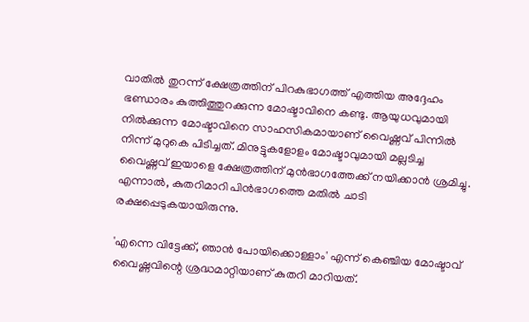വാതിൽ തുറന്ന് ക്ഷേത്രത്തിന് പിറകുഭാഗത്ത് എത്തിയ അദ്ദേഹം ഭണ്ഡാരം കുത്തിത്തുറക്കുന്ന മോഷ്ടാവിനെ കണ്ടു. ആയുധവുമായി നിൽക്കുന്ന മോഷ്ടാവിനെ സാഹസികമായാണ് വൈഷ്ണവ് പിന്നിൽ നിന്ന് മുറുകെ പിടിച്ചത്. മിനുട്ടുകളോളം മോഷ്ടാവുമായി മല്ലടിച്ച വൈഷ്ണവ് ഇയാളെ ക്ഷേത്രത്തിന് മുൻഭാഗത്തേക്ക് നയിക്കാൻ ശ്രമിച്ചു. എന്നാൽ, കുതറിമാറി പിൻഭാഗത്തെ മതിൽ ചാടി രക്ഷപ്പെടുകയായിരുന്നു.

'എന്നെ വിട്ടേക്ക്, ഞാൻ പോയിക്കൊള്ളാം' എന്ന് കെഞ്ചിയ മോഷ്ടാവ് വൈഷ്ണവിന്റെ ശ്രദ്ധമാറ്റിയാണ് കുതറി മാറിയത്.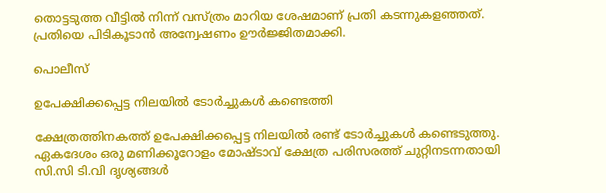തൊട്ടടുത്ത വീട്ടിൽ നിന്ന് വസ്ത്രം മാറിയ ശേഷമാണ് പ്രതി കടന്നുകളഞ്ഞത്. പ്രതിയെ പിടികൂടാൻ അന്വേഷണം ഊർജ്ജിതമാക്കി.

പൊലീസ്

ഉപേക്ഷിക്കപ്പെട്ട നിലയിൽ ടോർച്ചുകൾ കണ്ടെത്തി

ക്ഷേത്രത്തിനകത്ത് ഉപേക്ഷിക്കപ്പെട്ട നിലയിൽ രണ്ട് ടോർച്ചുകൾ കണ്ടെടുത്തു. ഏകദേശം ഒരു മണിക്കൂറോളം മോഷ്ടാവ് ക്ഷേത്ര പരിസരത്ത് ചുറ്റിനടന്നതായി സി.സി ടി.വി ദൃശ്യങ്ങൾ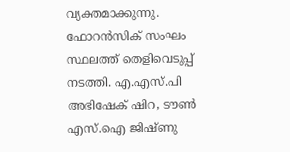വ്യക്തമാക്കുന്നു. ഫോറൻസിക് സംഘം സ്ഥലത്ത് തെളിവെടുപ്പ് നടത്തി. എ.എസ്.പി അഭിഷേക് ഷിറ, ടൗൺ എസ്.ഐ ജിഷ്ണു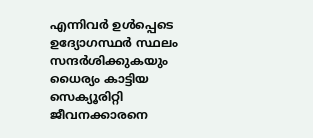എന്നിവർ ഉൾപ്പെടെ ഉദ്യോഗസ്ഥർ സ്ഥലം സന്ദർശിക്കുകയും ധൈര്യം കാട്ടിയ സെക്യൂരിറ്റി ജീവനക്കാരനെ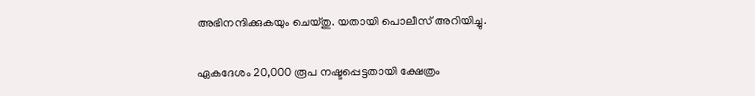അഭിനന്ദിക്കുകയും ചെയ്തു. യതായി പൊലീസ് അറിയിച്ചു.

ഏകദേശം 20,000 രൂപ നഷ്ടപ്പെട്ടതായി ക്ഷേത്രം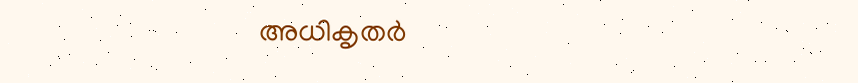അധികൃതർ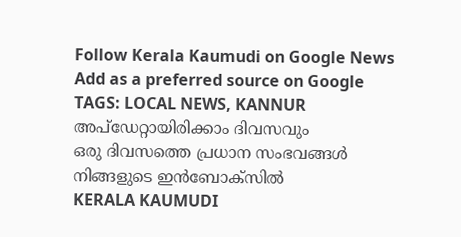Follow Kerala Kaumudi on Google News Add as a preferred source on Google
TAGS: LOCAL NEWS, KANNUR
അപ്ഡേറ്റായിരിക്കാം ദിവസവും
ഒരു ദിവസത്തെ പ്രധാന സംഭവങ്ങൾ നിങ്ങളുടെ ഇൻബോക്സിൽ
KERALA KAUMUDI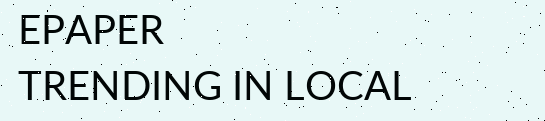EPAPER
TRENDING IN LOCAL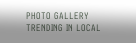PHOTO GALLERY
TRENDING IN LOCAL